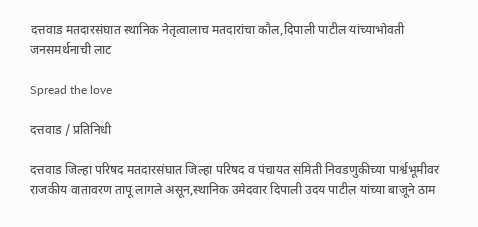दत्तवाड मतदारसंघात स्थानिक नेतृत्वालाच मतदारांचा कौल,दिपाली पाटील यांच्याभोवती जनसमर्थनाची लाट

Spread the love

दत्तवाड / प्रतिनिधी

दत्तवाड जिल्हा परिषद मतदारसंघात जिल्हा परिषद व पंचायत समिती निवडणुकीच्या पार्श्वभूमीवर राजकीय वातावरण तापू लागले असून,स्थानिक उमेदवार दिपाली उदय पाटील यांच्या बाजूने ठाम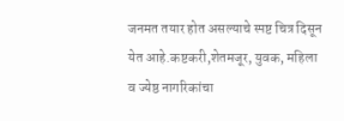जनमत तयार होत असल्याचे स्पष्ट चित्र दिसून येत आहे.कष्टकरी,शेतमजूर, युवक, महिला व ज्येष्ठ नागरिकांचा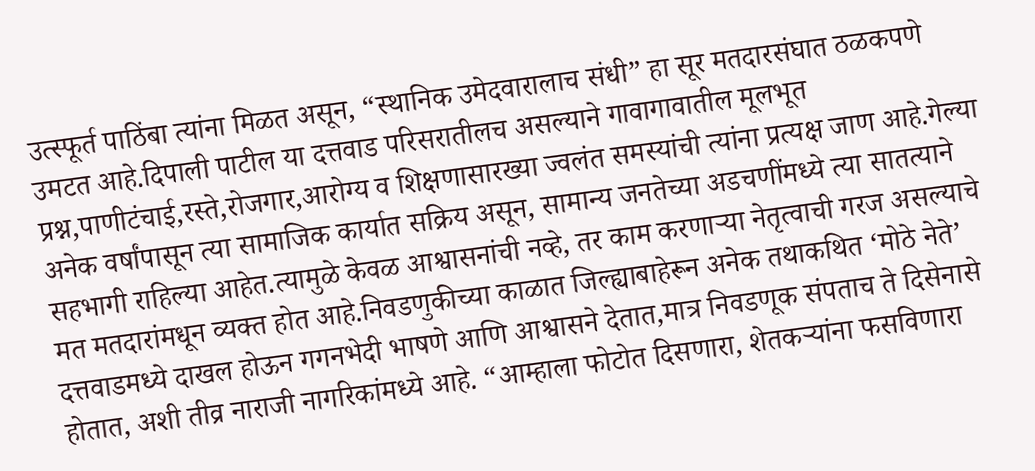उत्स्फूर्त पाठिंबा त्यांना मिळत असून, “स्थानिक उमेदवारालाच संधी” हा सूर मतदारसंघात ठळकपणे उमटत आहे.दिपाली पाटील या दत्तवाड परिसरातीलच असल्याने गावागावातील मूलभूत प्रश्न,पाणीटंचाई,रस्ते,रोजगार,आरोग्य व शिक्षणासारख्या ज्वलंत समस्यांची त्यांना प्रत्यक्ष जाण आहे.गेल्या अनेक वर्षांपासून त्या सामाजिक कार्यात सक्रिय असून, सामान्य जनतेच्या अडचणींमध्ये त्या सातत्याने सहभागी राहिल्या आहेत.त्यामुळे केवळ आश्वासनांची नव्हे, तर काम करणाऱ्या नेतृत्वाची गरज असल्याचे मत मतदारांमधून व्यक्त होत आहे.निवडणुकीच्या काळात जिल्ह्याबाहेरून अनेक तथाकथित ‘मोठे नेते’ दत्तवाडमध्ये दाखल होऊन गगनभेदी भाषणे आणि आश्वासने देतात,मात्र निवडणूक संपताच ते दिसेनासे होतात, अशी तीव्र नाराजी नागरिकांमध्ये आहे. “आम्हाला फोटोत दिसणारा, शेतकऱ्यांना फसविणारा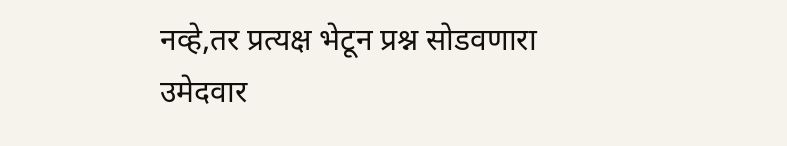नव्हे,तर प्रत्यक्ष भेटून प्रश्न सोडवणारा उमेदवार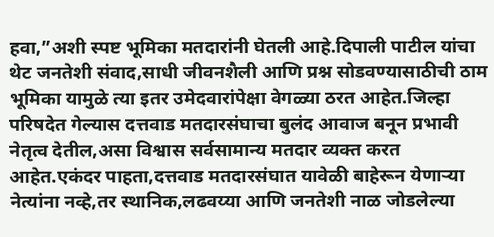हवा,”अशी स्पष्ट भूमिका मतदारांनी घेतली आहे.दिपाली पाटील यांचा थेट जनतेशी संवाद,साधी जीवनशैली आणि प्रश्न सोडवण्यासाठीची ठाम भूमिका यामुळे त्या इतर उमेदवारांपेक्षा वेगळ्या ठरत आहेत.जिल्हा परिषदेत गेल्यास दत्तवाड मतदारसंघाचा बुलंद आवाज बनून प्रभावी नेतृत्व देतील,असा विश्वास सर्वसामान्य मतदार व्यक्त करत आहेत.एकंदर पाहता,दत्तवाड मतदारसंघात यावेळी बाहेरून येणाऱ्या नेत्यांना नव्हे,तर स्थानिक,लढवय्या आणि जनतेशी नाळ जोडलेल्या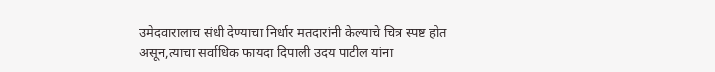उमेदवारालाच संधी देण्याचा निर्धार मतदारांनी केल्याचे चित्र स्पष्ट होत असून,त्याचा सर्वाधिक फायदा दिपाली उदय पाटील यांना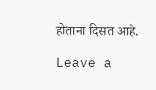होताना दिसत आहे.

Leave a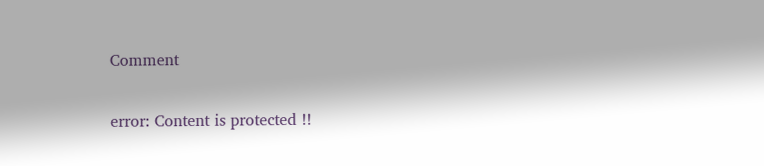Comment

error: Content is protected !!